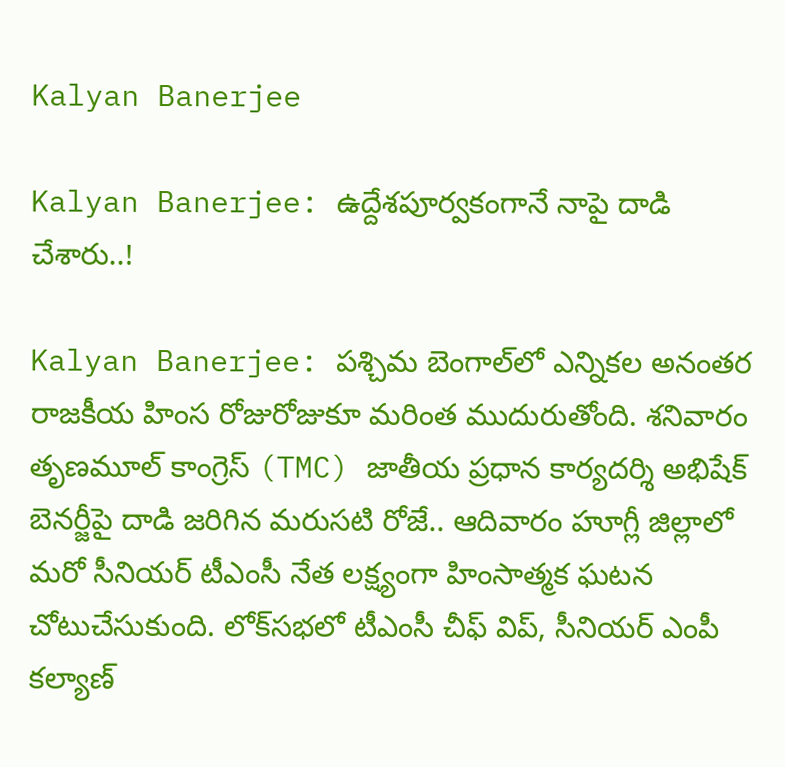Kalyan Banerjee

Kalyan Banerjee: ఉద్దేశపూర్వకంగానే నాపై దాడి చేశారు..!

Kalyan Banerjee: పశ్చిమ బెంగాల్‌లో ఎన్నికల అనంతర రాజకీయ హింస రోజురోజుకూ మరింత ముదురుతోంది. శనివారం తృణమూల్ కాంగ్రెస్ (TMC) జాతీయ ప్రధాన కార్యదర్శి అభిషేక్ బెనర్జీపై దాడి జరిగిన మరుసటి రోజే.. ఆదివారం హూగ్లీ జిల్లాలో మరో సీనియర్ టీఎంసీ నేత లక్ష్యంగా హింసాత్మక ఘటన చోటుచేసుకుంది. లోక్‌సభలో టీఎంసీ చీఫ్ విప్, సీనియర్ ఎంపీ కల్యాణ్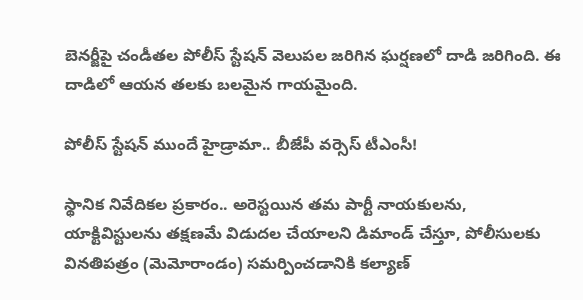బెనర్జీపై చండీతల పోలీస్ స్టేషన్ వెలుపల జరిగిన ఘర్షణలో దాడి జరిగింది. ఈ దాడిలో ఆయన తలకు బలమైన గాయమైంది.

పోలీస్ స్టేషన్ ముందే హైడ్రామా.. బీజేపీ వర్సెస్ టీఎంసీ!

స్థానిక నివేదికల ప్రకారం.. అరెస్టయిన తమ పార్టీ నాయకులను, యాక్టివిస్టులను తక్షణమే విడుదల చేయాలని డిమాండ్ చేస్తూ, పోలీసులకు వినతిపత్రం (మెమోరాండం) సమర్పించడానికి కల్యాణ్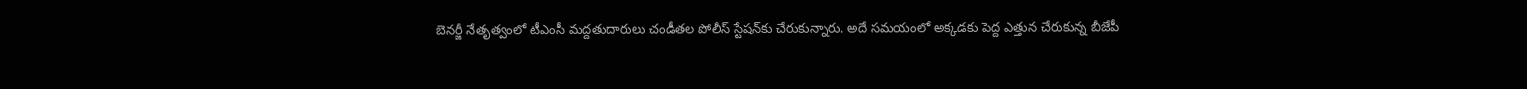బెనర్జీ నేతృత్వంలో టీఎంసీ మద్దతుదారులు చండీతల పోలీస్ స్టేషన్‌కు చేరుకున్నారు. అదే సమయంలో అక్కడకు పెద్ద ఎత్తున చేరుకున్న బీజేపీ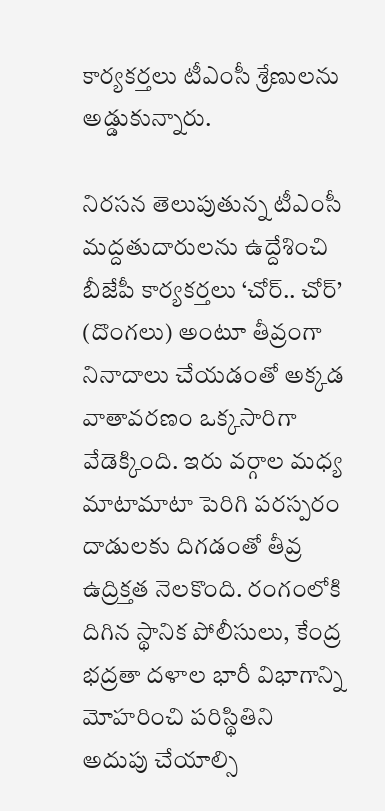కార్యకర్తలు టీఎంసీ శ్రేణులను అడ్డుకున్నారు.

నిరసన తెలుపుతున్న టీఎంసీ మద్దతుదారులను ఉద్దేశించి బీజేపీ కార్యకర్తలు ‘చోర్.. చోర్’ (దొంగలు) అంటూ తీవ్రంగా నినాదాలు చేయడంతో అక్కడ వాతావరణం ఒక్కసారిగా వేడెక్కింది. ఇరు వర్గాల మధ్య మాటామాటా పెరిగి పరస్పరం దాడులకు దిగడంతో తీవ్ర ఉద్రిక్తత నెలకొంది. రంగంలోకి దిగిన స్థానిక పోలీసులు, కేంద్ర భద్రతా దళాల భారీ విభాగాన్ని మోహరించి పరిస్థితిని అదుపు చేయాల్సి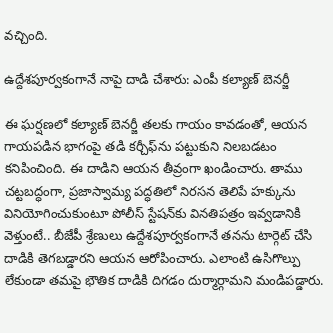వచ్చింది.

ఉద్దేశపూర్వకంగానే నాపై దాడి చేశారు: ఎంపీ కల్యాణ్ బెనర్జీ

ఈ ఘర్షణలో కల్యాణ్ బెనర్జీ తలకు గాయం కావడంతో, ఆయన గాయపడిన భాగంపై తడి కర్చీఫ్‌ను పట్టుకుని నిలబడటం కనిపించింది. ఈ దాడిని ఆయన తీవ్రంగా ఖండించారు. తాము చట్టబద్ధంగా, ప్రజాస్వామ్య పద్ధతిలో నిరసన తెలిపే హక్కును వినియోగించుకుంటూ పోలీస్ స్టేషన్‌కు వినతిపత్రం ఇవ్వడానికి వెళ్తుంటే.. బీజేపీ శ్రేణులు ఉద్దేశపూర్వకంగానే తనను టార్గెట్ చేసి దాడికి తెగబడ్డారని ఆయన ఆరోపించారు. ఎలాంటి ఉసిగొల్పు లేకుండా తమపై భౌతిక దాడికి దిగడం దుర్మార్గామని మండిపడ్డారు.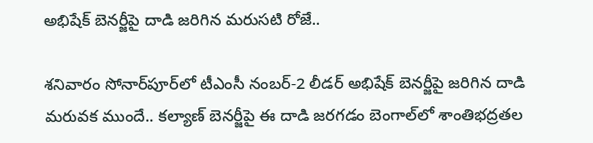అభిషేక్ బెనర్జీపై దాడి జరిగిన మరుసటి రోజే..

శనివారం సోనార్‌పూర్‌లో టీఎంసీ నంబర్-2 లీడర్ అభిషేక్ బెనర్జీపై జరిగిన దాడి మరువక ముందే.. కల్యాణ్ బెనర్జీపై ఈ దాడి జరగడం బెంగాల్‌లో శాంతిభద్రతల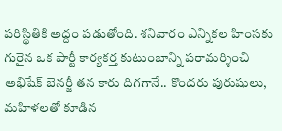పరిస్థితికి అద్దం పడుతోంది. శనివారం ఎన్నికల హింసకు గురైన ఒక పార్టీ కార్యకర్త కుటుంబాన్ని పరామర్శించి అభిషేక్ బెనర్జీ తన కారు దిగగానే.. కొందరు పురుషులు, మహిళలతో కూడిన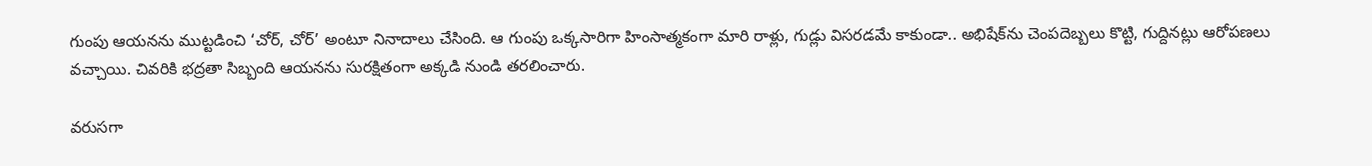గుంపు ఆయనను ముట్టడించి ‘చోర్, చోర్’ అంటూ నినాదాలు చేసింది. ఆ గుంపు ఒక్కసారిగా హింసాత్మకంగా మారి రాళ్లు, గుడ్లు విసరడమే కాకుండా.. అభిషేక్‌ను చెంపదెబ్బలు కొట్టి, గుద్దినట్లు ఆరోపణలు వచ్చాయి. చివరికి భద్రతా సిబ్బంది ఆయనను సురక్షితంగా అక్కడి నుండి తరలించారు.

వరుసగా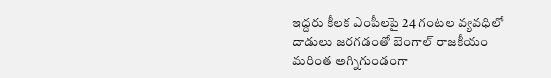ఇద్దరు కీలక ఎంపీలపై 24 గంటల వ్యవధిలో దాడులు జరగడంతో బెంగాల్ రాజకీయం మరింత అగ్నిగుండంగా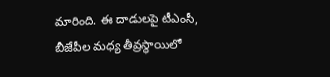మారింది. ఈ దాడులపై టీఎంసీ, బీజేపీల మధ్య తీవ్రస్థాయిలో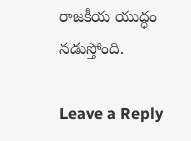రాజకీయ యుద్ధం నడుస్తోంది.

Leave a Reply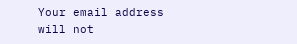Your email address will not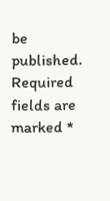be published. Required fields are marked *